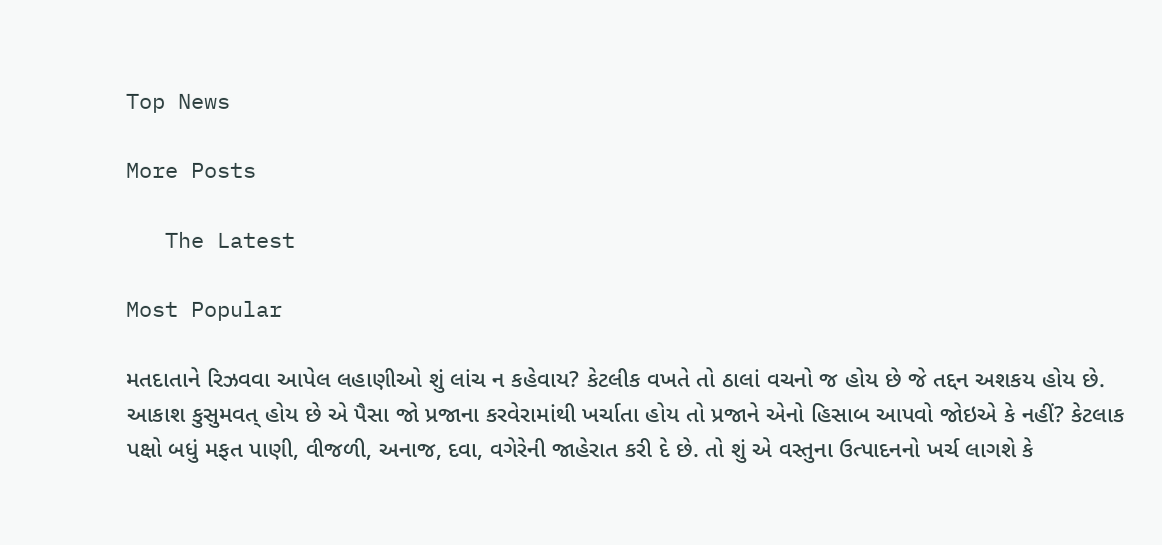Top News

More Posts

   The Latest

Most Popular

મતદાતાને રિઝવવા આપેલ લહાણીઓ શું લાંચ ન કહેવાય? કેટલીક વખતે તો ઠાલાં વચનો જ હોય છે જે તદ્દન અશકય હોય છે. આકાશ કુસુમવત્ હોય છે એ પૈસા જો પ્રજાના કરવેરામાંથી ખર્ચાતા હોય તો પ્રજાને એનો હિસાબ આપવો જોઇએ કે નહીં? કેટલાક પક્ષો બધું મફત પાણી, વીજળી, અનાજ, દવા, વગેરેની જાહેરાત કરી દે છે. તો શું એ વસ્તુના ઉત્પાદનનો ખર્ચ લાગશે કે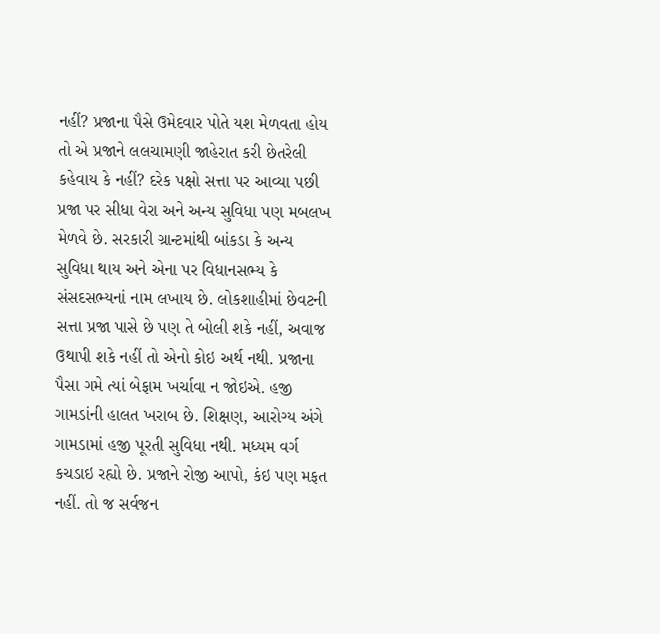નહીં? પ્રજાના પૈસે ઉમેદવાર પોતે યશ મેળવતા હોય તો એ પ્રજાને લલચામણી જાહેરાત કરી છેતરેલી કહેવાય કે નહીં? દરેક પક્ષો સત્તા પર આવ્યા પછી પ્રજા પર સીધા વેરા અને અન્ય સુવિધા પણ મબલખ મેળવે છે. સરકારી ગ્રાન્ટમાંથી બાંકડા કે અન્ય સુવિધા થાય અને એના પર વિધાનસભ્ય કે સંસદસભ્યનાં નામ લખાય છે. લોકશાહીમાં છેવટની સત્તા પ્રજા પાસે છે પણ તે બોલી શકે નહીં, અવાજ ઉથાપી શકે નહીં તો એનો કોઇ અર્થ નથી. પ્રજાના પૈસા ગમે ત્યાં બેફામ ખર્ચાવા ન જોઇએ. હજી ગામડાંની હાલત ખરાબ છે. શિક્ષણ, આરોગ્ય અંગે ગામડામાં હજી પૂરતી સુવિધા નથી. મધ્યમ વર્ગ કચડાઇ રહ્યો છે. પ્રજાને રોજી આપો, કંઇ પણ મફત નહીં. તો જ સર્વજન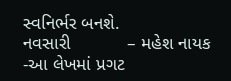સ્વનિર્ભર બનશે.
નવસારી           – મહેશ નાયક -આ લેખમાં પ્રગટ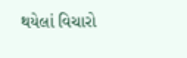થયેલાં વિચારો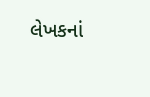લેખકનાં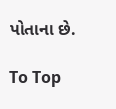પોતાના છે.

To Top